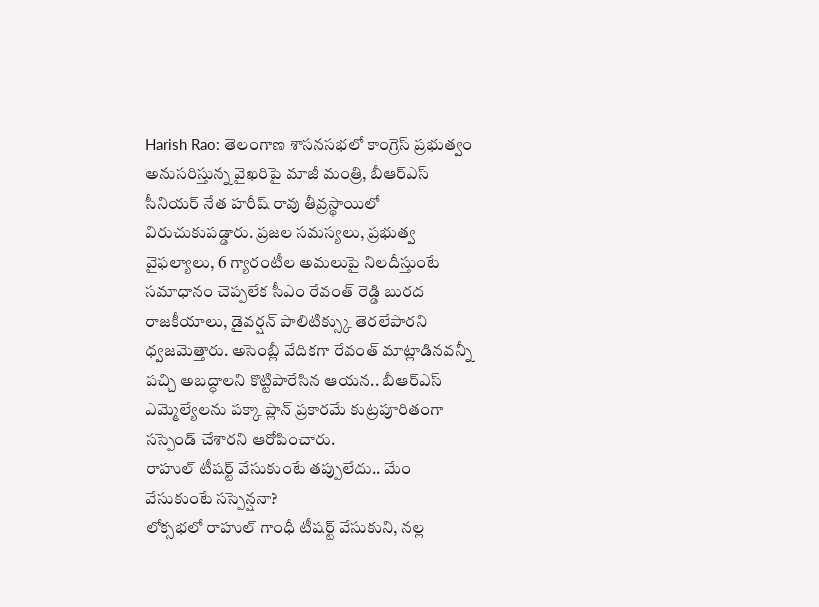Harish Rao: తెలంగాణ శాసనసభలో కాంగ్రెస్ ప్రభుత్వం అనుసరిస్తున్న వైఖరిపై మాజీ మంత్రి, బీఆర్ఎస్ సీనియర్ నేత హరీష్ రావు తీవ్రస్థాయిలో విరుచుకుపడ్డారు. ప్రజల సమస్యలు, ప్రభుత్వ వైఫల్యాలు, 6 గ్యారంటీల అమలుపై నిలదీస్తుంటే సమాధానం చెప్పలేక సీఎం రేవంత్ రెడ్డి బురద రాజకీయాలు, డైవర్షన్ పాలిటిక్స్కు తెరలేపారని ధ్వజమెత్తారు. అసెంబ్లీ వేదికగా రేవంత్ మాట్లాడినవన్నీ పచ్చి అబద్ధాలని కొట్టిపారేసిన ఆయన.. బీఆర్ఎస్ ఎమ్మెల్యేలను పక్కా ప్లాన్ ప్రకారమే కుట్రపూరితంగా సస్పెండ్ చేశారని ఆరోపించారు.
రాహుల్ టీషర్ట్ వేసుకుంటే తప్పులేదు.. మేం వేసుకుంటే సస్పెన్షనా?
లోక్సభలో రాహుల్ గాంధీ టీషర్ట్ వేసుకుని, నల్ల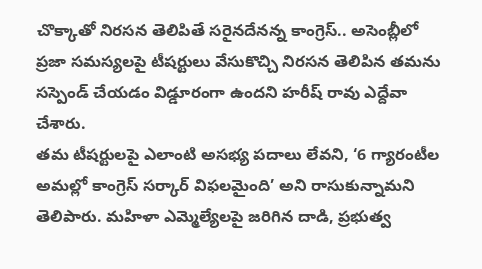చొక్కాతో నిరసన తెలిపితే సరైనదేనన్న కాంగ్రెస్.. అసెంబ్లీలో ప్రజా సమస్యలపై టీషర్టులు వేసుకొచ్చి నిరసన తెలిపిన తమను సస్పెండ్ చేయడం విడ్డూరంగా ఉందని హరీష్ రావు ఎద్దేవా చేశారు.
తమ టీషర్టులపై ఎలాంటి అసభ్య పదాలు లేవని, ‘6 గ్యారంటీల అమల్లో కాంగ్రెస్ సర్కార్ విఫలమైంది’ అని రాసుకున్నామని తెలిపారు. మహిళా ఎమ్మెల్యేలపై జరిగిన దాడి, ప్రభుత్వ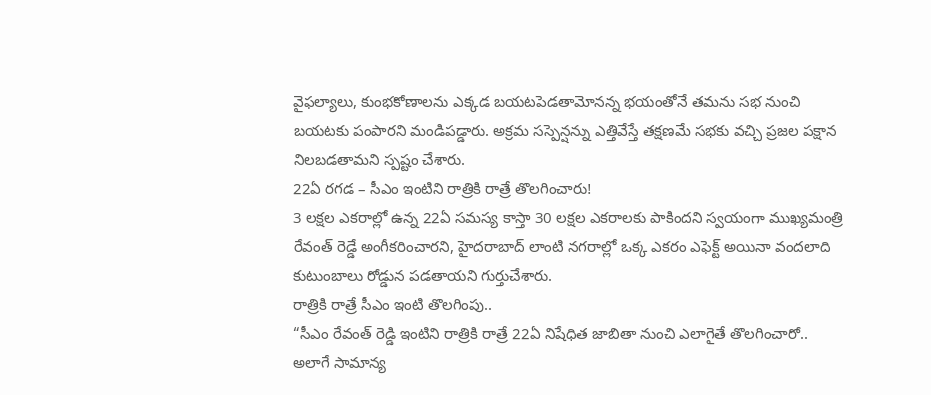వైఫల్యాలు, కుంభకోణాలను ఎక్కడ బయటపెడతామోనన్న భయంతోనే తమను సభ నుంచి బయటకు పంపారని మండిపడ్డారు. అక్రమ సస్పెన్షన్ను ఎత్తివేస్తే తక్షణమే సభకు వచ్చి ప్రజల పక్షాన నిలబడతామని స్పష్టం చేశారు.
22ఏ రగడ – సీఎం ఇంటిని రాత్రికి రాత్రే తొలగించారు!
3 లక్షల ఎకరాల్లో ఉన్న 22ఏ సమస్య కాస్తా 30 లక్షల ఎకరాలకు పాకిందని స్వయంగా ముఖ్యమంత్రి రేవంత్ రెడ్డే అంగీకరించారని, హైదరాబాద్ లాంటి నగరాల్లో ఒక్క ఎకరం ఎఫెక్ట్ అయినా వందలాది కుటుంబాలు రోడ్డున పడతాయని గుర్తుచేశారు.
రాత్రికి రాత్రే సీఎం ఇంటి తొలగింపు..
“సీఎం రేవంత్ రెడ్డి ఇంటిని రాత్రికి రాత్రే 22ఏ నిషేధిత జాబితా నుంచి ఎలాగైతే తొలగించారో.. అలాగే సామాన్య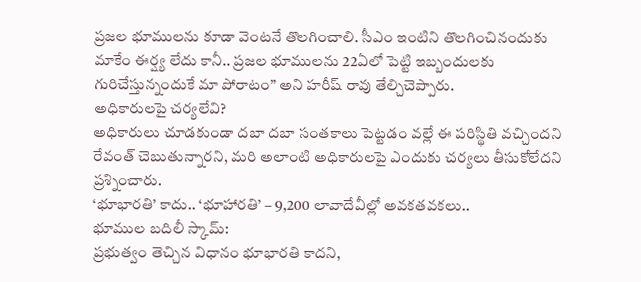ప్రజల భూములను కూడా వెంటనే తొలగించాలి. సీఎం ఇంటిని తొలగించినందుకు మాకేం ఈర్ష్య లేదు కానీ.. ప్రజల భూములను 22ఏలో పెట్టి ఇబ్బందులకు గురిచేస్తున్నందుకే మా పోరాటం” అని హరీష్ రావు తేల్చిచెప్పారు.
అధికారులపై చర్యలేవి?
అధికారులు చూడకుండా దబా దబా సంతకాలు పెట్టడం వల్లే ఈ పరిస్థితి వచ్చిందని రేవంత్ చెబుతున్నారని, మరి అలాంటి అధికారులపై ఎందుకు చర్యలు తీసుకోలేదని ప్రశ్నించారు.
‘భూభారతి’ కాదు.. ‘భూహారతి’ – 9,200 లావాదేవీల్లో అవకతవకలు..
భూముల బదిలీ స్కామ్:
ప్రభుత్వం తెచ్చిన విధానం భూభారతి కాదని,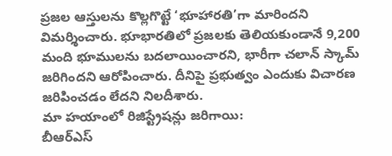ప్రజల ఆస్తులను కొల్లగొట్టే ‘భూహారతి’గా మారిందని విమర్శించారు. భూభారతిలో ప్రజలకు తెలియకుండానే 9,200 మంది భూములను బదలాయించారని, భారీగా చలాన్ స్కామ్ జరిగిందని ఆరోపించారు. దీనిపై ప్రభుత్వం ఎందుకు విచారణ జరిపించడం లేదని నిలదీశారు.
మా హయాంలో రిజిస్ట్రేషన్లు జరిగాయి:
బీఆర్ఎస్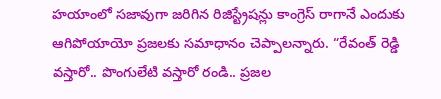హయాంలో సజావుగా జరిగిన రిజిస్ట్రేషన్లు కాంగ్రెస్ రాగానే ఎందుకు ఆగిపోయాయో ప్రజలకు సమాధానం చెప్పాలన్నారు. “రేవంత్ రెడ్డి వస్తారో.. పొంగులేటి వస్తారో రండి.. ప్రజల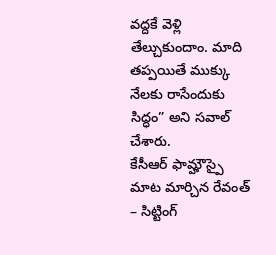వద్దకే వెళ్లి తేల్చుకుందాం. మాది తప్పయితే ముక్కు నేలకు రాసేందుకు సిద్ధం” అని సవాల్ చేశారు.
కేసీఆర్ ఫామ్హౌస్పై మాట మార్చిన రేవంత్ – సిట్టింగ్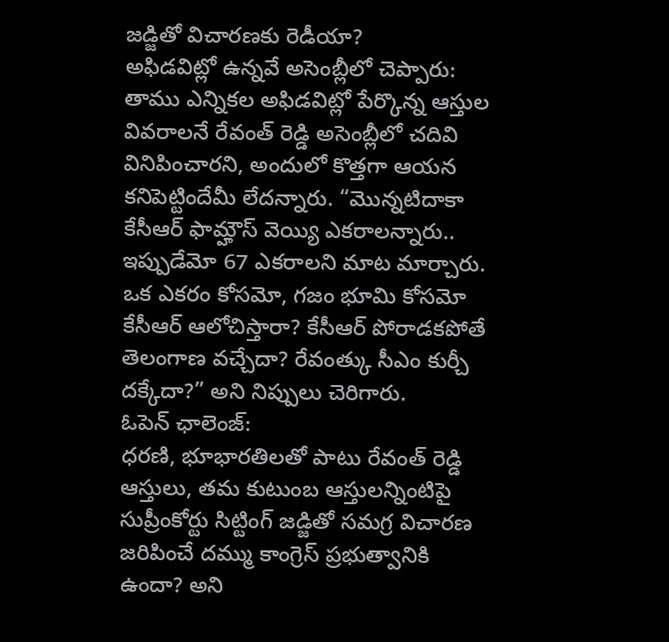జడ్జితో విచారణకు రెడీయా?
అఫిడవిట్లో ఉన్నవే అసెంబ్లీలో చెప్పారు:
తాము ఎన్నికల అఫిడవిట్లో పేర్కొన్న ఆస్తుల వివరాలనే రేవంత్ రెడ్డి అసెంబ్లీలో చదివి వినిపించారని, అందులో కొత్తగా ఆయన కనిపెట్టిందేమీ లేదన్నారు. “మొన్నటిదాకా కేసీఆర్ ఫామ్హౌస్ వెయ్యి ఎకరాలన్నారు.. ఇప్పుడేమో 67 ఎకరాలని మాట మార్చారు. ఒక ఎకరం కోసమో, గజం భూమి కోసమో కేసీఆర్ ఆలోచిస్తారా? కేసీఆర్ పోరాడకపోతే తెలంగాణ వచ్చేదా? రేవంత్కు సీఎం కుర్చీ దక్కేదా?” అని నిప్పులు చెరిగారు.
ఓపెన్ ఛాలెంజ్:
ధరణి, భూభారతిలతో పాటు రేవంత్ రెడ్డి ఆస్తులు, తమ కుటుంబ ఆస్తులన్నింటిపై సుప్రీంకోర్టు సిట్టింగ్ జడ్జితో సమగ్ర విచారణ జరిపించే దమ్ము కాంగ్రెస్ ప్రభుత్వానికి ఉందా? అని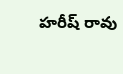హరీష్ రావు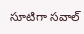సూటిగా సవాల్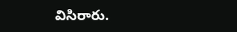విసిరారు.